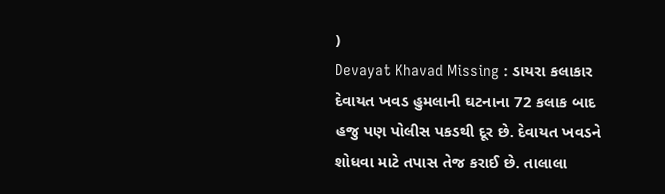)
Devayat Khavad Missing : ડાયરા કલાકાર દેવાયત ખવડ હુમલાની ઘટનાના 72 કલાક બાદ હજુ પણ પોલીસ પકડથી દૂર છે. દેવાયત ખવડને શોધવા માટે તપાસ તેજ કરાઈ છે. તાલાલા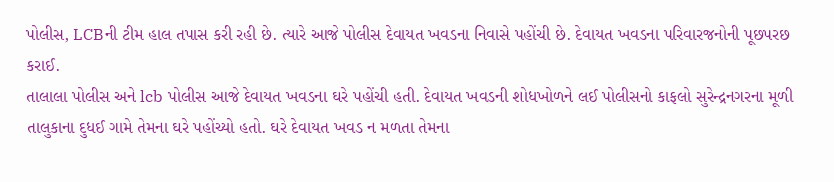પોલીસ, LCBની ટીમ હાલ તપાસ કરી રહી છે. ત્યારે આજે પોલીસ દેવાયત ખવડના નિવાસે પહોંચી છે. દેવાયત ખવડના પરિવારજનોની પૂછપરછ કરાઈ.
તાલાલા પોલીસ અને lcb પોલીસ આજે દેવાયત ખવડના ઘરે પહોંચી હતી. દેવાયત ખવડની શોધખોળને લઈ પોલીસનો કાફલો સુરેન્દ્રનગરના મૂળી તાલુકાના દુધઈ ગામે તેમના ઘરે પહોંચ્યો હતો. ઘરે દેવાયત ખવડ ન મળતા તેમના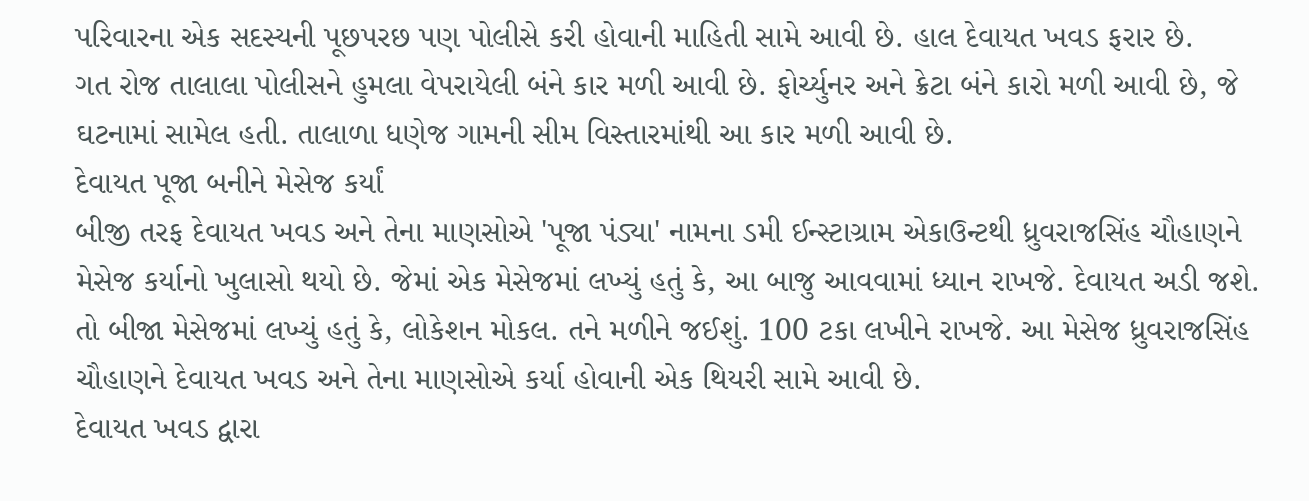પરિવારના એક સદસ્યની પૂછપરછ પણ પોલીસે કરી હોવાની માહિતી સામે આવી છે. હાલ દેવાયત ખવડ ફરાર છે.
ગત રોજ તાલાલા પોલીસને હુમલા વેપરાયેલી બંને કાર મળી આવી છે. ફોર્ચ્યુનર અને ક્રેટા બંને કારો મળી આવી છે, જે ઘટનામાં સામેલ હતી. તાલાળા ધણેજ ગામની સીમ વિસ્તારમાંથી આ કાર મળી આવી છે.
દેવાયત પૂજા બનીને મેસેજ કર્યાં
બીજી તરફ દેવાયત ખવડ અને તેના માણસોએ 'પૂજા પંડ્યા' નામના ડમી ઈન્સ્ટાગ્રામ એકાઉન્ટથી ધ્રુવરાજસિંહ ચૌહાણને મેસેજ કર્યાનો ખુલાસો થયો છે. જેમાં એક મેસેજમાં લખ્યું હતું કે, આ બાજુ આવવામાં ધ્યાન રાખજે. દેવાયત અડી જશે. તો બીજા મેસેજમાં લખ્યું હતું કે, લોકેશન મોકલ. તને મળીને જઈશું. 100 ટકા લખીને રાખજે. આ મેસેજ ધ્રુવરાજસિંહ ચૌહાણને દેવાયત ખવડ અને તેના માણસોએ કર્યા હોવાની એક થિયરી સામે આવી છે.
દેવાયત ખવડ દ્વારા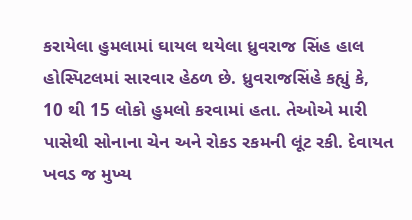કરાયેલા હુમલામાં ઘાયલ થયેલા ધ્રુવરાજ સિંહ હાલ હોસ્પિટલમાં સારવાર હેઠળ છે. ધ્રુવરાજસિંહે કહ્યું કે, 10 થી 15 લોકો હુમલો કરવામાં હતા. તેઓએ મારી પાસેથી સોનાના ચેન અને રોકડ રકમની લૂંટ રકી. દેવાયત ખવડ જ મુખ્ય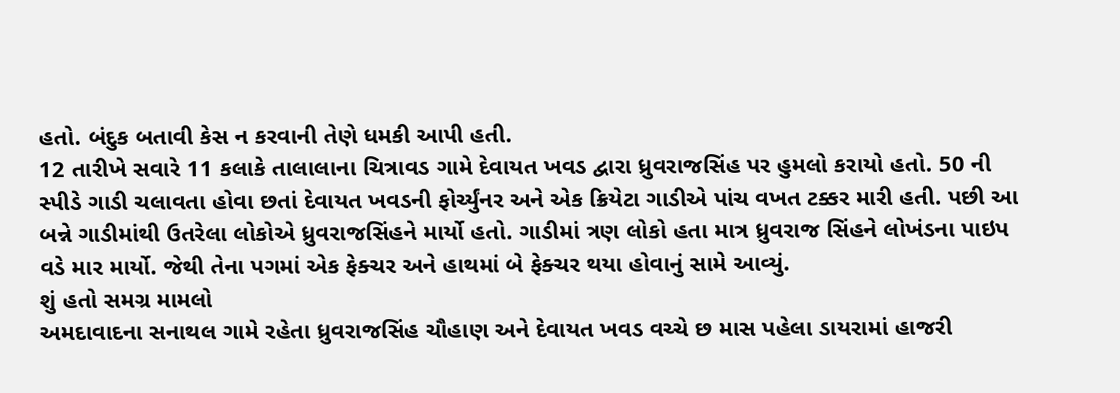હતો. બંદુક બતાવી કેસ ન કરવાની તેણે ધમકી આપી હતી.
12 તારીખે સવારે 11 કલાકે તાલાલાના ચિત્રાવડ ગામે દેવાયત ખવડ દ્વારા ધ્રુવરાજસિંહ પર હુમલો કરાયો હતો. 50 ની સ્પીડે ગાડી ચલાવતા હોવા છતાં દેવાયત ખવડની ફોર્ચ્યુંનર અને એક ક્રિયેટા ગાડીએ પાંચ વખત ટક્કર મારી હતી. પછી આ બન્ને ગાડીમાંથી ઉતરેલા લોકોએ ધ્રુવરાજસિંહને માર્યો હતો. ગાડીમાં ત્રણ લોકો હતા માત્ર ધ્રુવરાજ સિંહને લોખંડના પાઇપ વડે માર માર્યો. જેથી તેના પગમાં એક ફેક્ચર અને હાથમાં બે ફેક્ચર થયા હોવાનું સામે આવ્યું.
શું હતો સમગ્ર મામલો
અમદાવાદના સનાથલ ગામે રહેતા ધ્રુવરાજસિંહ ચૌહાણ અને દેવાયત ખવડ વચ્ચે છ માસ પહેલા ડાયરામાં હાજરી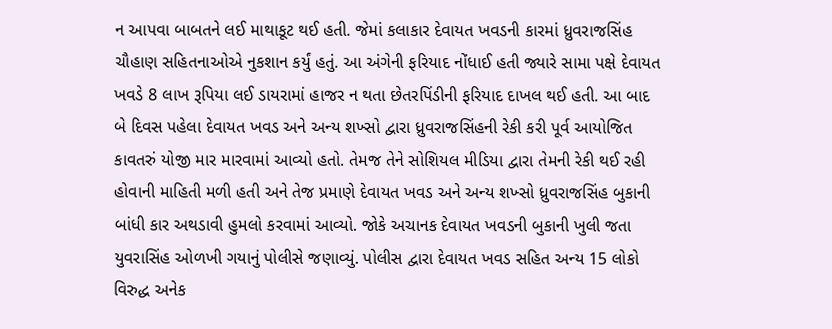ન આપવા બાબતને લઈ માથાકૂટ થઈ હતી. જેમાં કલાકાર દેવાયત ખવડની કારમાં ધ્રુવરાજસિંહ ચૌહાણ સહિતનાઓએ નુકશાન કર્યું હતું. આ અંગેની ફરિયાદ નોંધાઈ હતી જ્યારે સામા પક્ષે દેવાયત ખવડે 8 લાખ રૂપિયા લઈ ડાયરામાં હાજર ન થતા છેતરપિંડીની ફરિયાદ દાખલ થઈ હતી. આ બાદ બે દિવસ પહેલા દેવાયત ખવડ અને અન્ય શખ્સો દ્વારા ધ્રુવરાજસિંહની રેકી કરી પૂર્વ આયોજિત કાવતરું યોજી માર મારવામાં આવ્યો હતો. તેમજ તેને સોશિયલ મીડિયા દ્વારા તેમની રેકી થઈ રહી હોવાની માહિતી મળી હતી અને તેજ પ્રમાણે દેવાયત ખવડ અને અન્ય શખ્સો ધ્રુવરાજસિંહ બુકાની બાંધી કાર અથડાવી હુમલો કરવામાં આવ્યો. જોકે અચાનક દેવાયત ખવડની બુકાની ખુલી જતા યુવરાસિંહ ઓળખી ગયાનું પોલીસે જણાવ્યું. પોલીસ દ્વારા દેવાયત ખવડ સહિત અન્ય 15 લોકો વિરુદ્ધ અનેક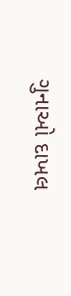ગુનાઓ દાખલ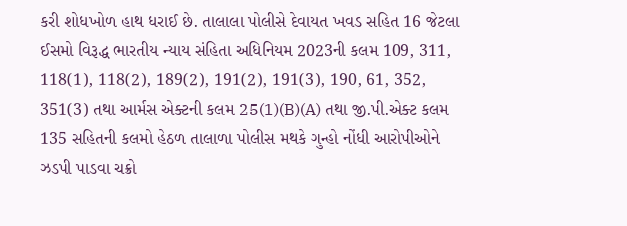કરી શોધખોળ હાથ ધરાઈ છે. તાલાલા પોલીસે દેવાયત ખવડ સહિત 16 જેટલા ઈસમો વિરૂદ્ધ ભારતીય ન્યાય સંહિતા અધિનિયમ 2023ની કલમ 109, 311, 118(1), 118(2), 189(2), 191(2), 191(3), 190, 61, 352, 351(3) તથા આર્મસ એક્ટની કલમ 25(1)(B)(A) તથા જી.પી.એક્ટ કલમ 135 સહિતની કલમો હેઠળ તાલાળા પોલીસ મથકે ગુન્હો નોંધી આરોપીઓને ઝડપી પાડવા ચક્રો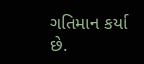ગતિમાન કર્યા છે.